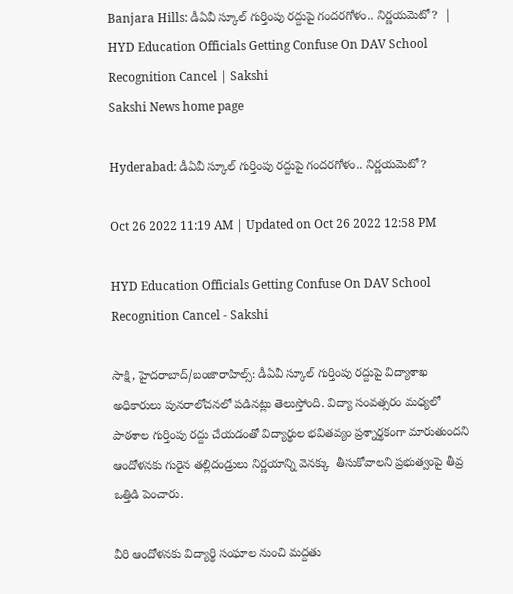Banjara Hills: డీఏవీ స్కూల్‌ గుర్తింపు రద్దుపై గందరగోళం.. నిర్ణయమెటో?  | HYD Education Officials Getting Confuse On DAV School Recognition Cancel | Sakshi
Sakshi News home page

Hyderabad: డీఏవీ స్కూల్‌ గుర్తింపు రద్దుపై గందరగోళం.. నిర్ణయమెటో?

Oct 26 2022 11:19 AM | Updated on Oct 26 2022 12:58 PM

HYD Education Officials Getting Confuse On DAV School Recognition Cancel - Sakshi

సాక్షి, హైదరాబాద్‌/బంజారాహిల్స్‌: డీఏవీ స్కూల్‌ గుర్తింపు రద్దుపై విద్యాశాఖ అధికారులు పునరాలోచనలో పడినట్లు తెలుస్తోంది. విద్యా సంవత్సరం మధ్యలో పాఠశాల గుర్తింపు రద్దు చేయడంతో విద్యార్థుల భవితవ్యం ప్రశ్నార్థకంగా మారుతుందని ఆందోళనకు గురైన తల్లిదండ్రులు నిర్ణయాన్ని వెనక్కు  తీసుకోవాలని ప్రభుత్వంపై తీవ్ర ఒత్తిడి పెంచారు.

వీరి ఆందోళనకు విద్యార్థి సంఘాల నుంచి మద్దతు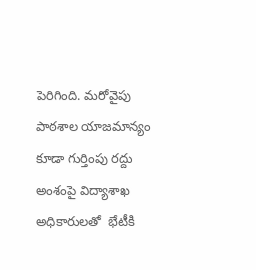పెరిగింది. మరోవైపు పాఠశాల యాజమాన్యం కూడా గుర్తింపు రద్దు అంశంపై విద్యాశాఖ అధికారులతో  భేటీకి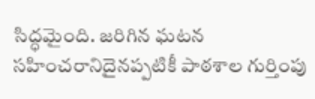సిద్ధమైంది. జరిగిన ఘటన సహించరానిదైనప్పటికీ పాఠశాల గుర్తింపు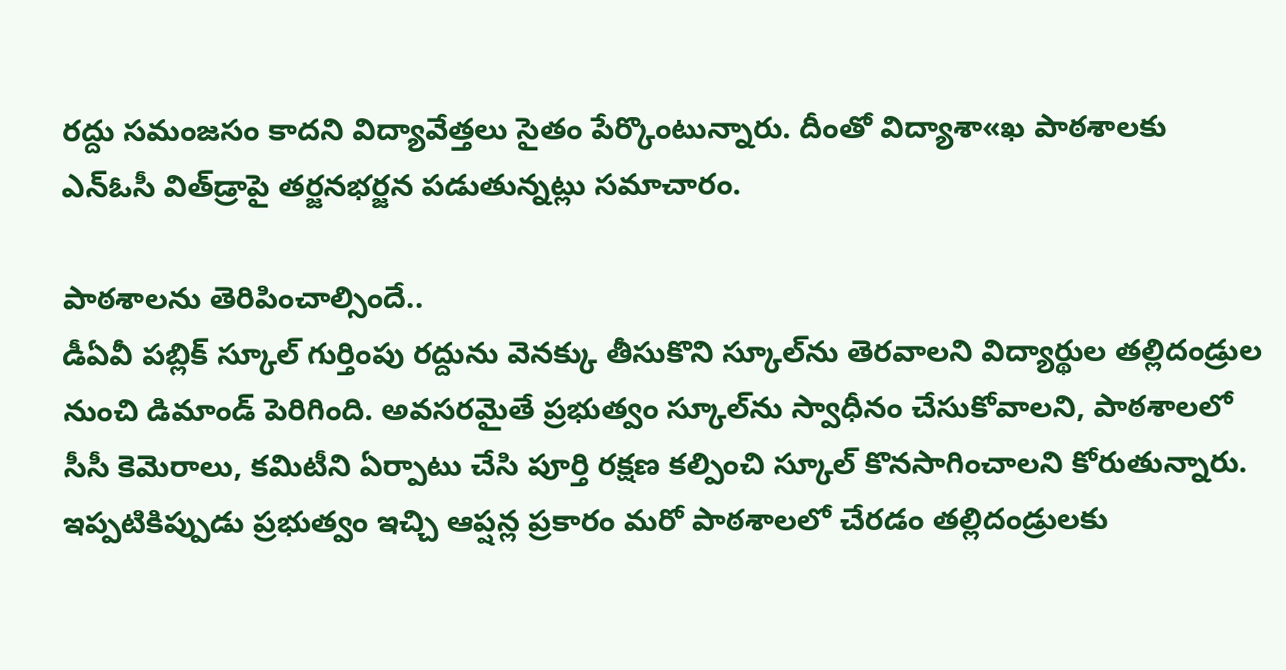రద్దు సమంజసం కాదని విద్యావేత్తలు సైతం పేర్కొంటున్నారు. దీంతో విద్యాశా«ఖ పాఠశాలకు ఎన్‌ఓసీ విత్‌డ్రాపై తర్జనభర్జన పడుతున్నట్లు సమాచారం.

పాఠశాలను తెరిపించాల్సిందే..
డీఏవీ పబ్లిక్‌ స్కూల్‌ గుర్తింపు రద్దును వెనక్కు తీసుకొని స్కూల్‌ను తెరవాలని విద్యార్థుల తల్లిదండ్రుల నుంచి డిమాండ్‌ పెరిగింది. అవసరమైతే ప్రభుత్వం స్కూల్‌ను స్వాధీనం చేసుకోవాలని, పాఠశాలలో సీసీ కెమెరాలు, కమిటీని ఏర్పాటు చేసి పూర్తి రక్షణ కల్పించి స్కూల్‌ కొనసాగించాలని కోరుతున్నారు. ఇప్పటికిప్పుడు ప్రభుత్వం ఇచ్చి ఆప్షన్ల ప్రకారం మరో పాఠశాలలో చేరడం తల్లిదండ్రులకు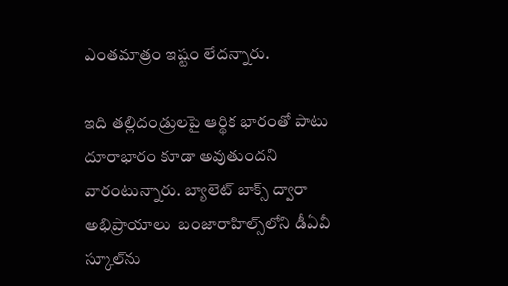ఎంతమాత్రం ఇష్టం లేదన్నారు.

ఇది తల్లిదండ్రులపై ఆర్థిక భారంతో పాటు దూరాభారం కూడా అవుతుందని వారంటున్నారు. బ్యాలెట్‌ బాక్స్‌ ద్వారా అభిప్రాయాలు  బంజారాహిల్స్‌లోని డీఏవీ స్కూల్‌ను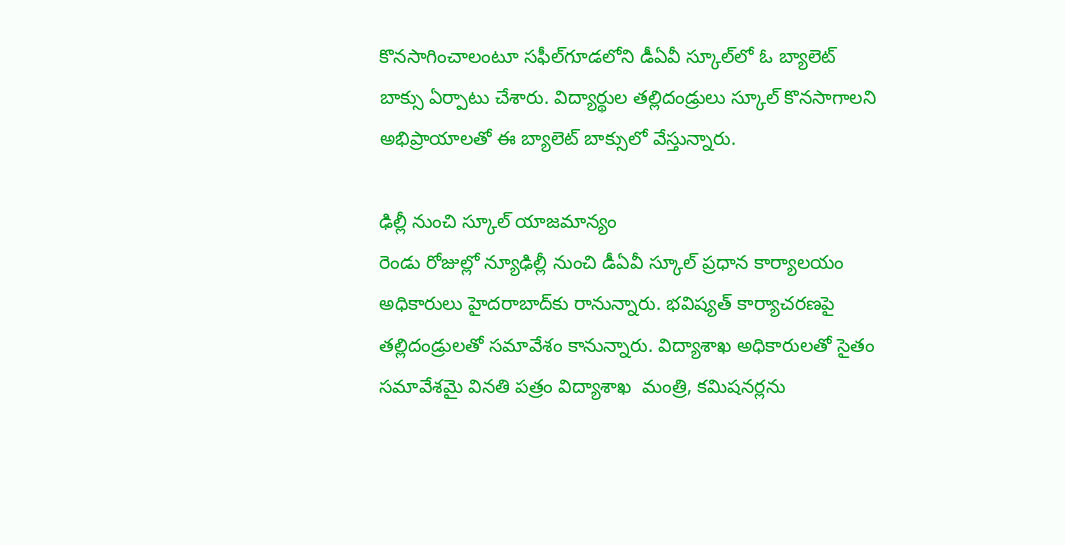కొనసాగించాలంటూ సఫీల్‌గూడలోని డీఏవీ స్కూల్‌లో ఓ బ్యాలెట్‌ బాక్సు ఏర్పాటు చేశారు. విద్యార్థుల తల్లిదండ్రులు స్కూల్‌ కొనసాగాలని అభిప్రాయాలతో ఈ బ్యాలెట్‌ బాక్సులో వేస్తున్నారు.

ఢిల్లీ నుంచి స్కూల్‌ యాజమాన్యం
రెండు రోజుల్లో న్యూఢిల్లీ నుంచి డీఏవీ స్కూల్‌ ప్రధాన కార్యాలయం అధికారులు హైదరాబాద్‌కు రానున్నారు. భవిష్యత్‌ కార్యాచరణపై తల్లిదండ్రులతో సమావేశం కానున్నారు. విద్యాశాఖ అధికారులతో సైతం సమావేశమై వినతి పత్రం విద్యాశాఖ  మంత్రి, కమిషనర్లను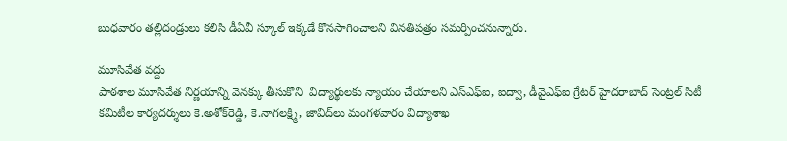బుధవారం తల్లిదండ్రులు కలిసి డీఏవీ స్కూల్‌ ఇక్కడే కొనసాగించాలని వినతిపత్రం సమర్పించనున్నారు.

మూసివేత వద్దు
పాఠశాల మూసివేత నిర్ణయాన్ని వెనక్కు తీసుకొని  విద్యార్థులకు న్యాయం చేయాలని ఎస్‌ఎఫ్‌ఐ, ఐద్వా, డీవైఎఫ్‌ఐ గ్రేటర్‌ హైదరాబాద్‌ సెంట్రల్‌ సిటీ కమిటీల కార్యదర్శులు కె.అశోక్‌రెడ్డి, కె.నాగలక్ష్మి, జావిద్‌లు మంగళవారం విద్యాశాఖ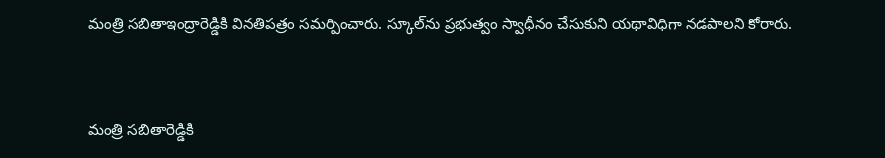మంత్రి సబితాఇంద్రారెడ్డికి వినతిపత్రం సమర్పించారు. స్కూల్‌ను ప్రభుత్వం స్వాధీనం చేసుకుని యథావిధిగా నడపాలని కోరారు.


మంత్రి సబితారెడ్డికి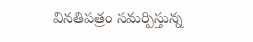వినతిపత్రం సమర్పిస్తున్న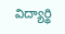విద్యార్థి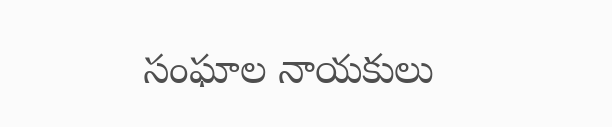సంఘాల నాయకులు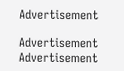Advertisement

Advertisement
Advertisement